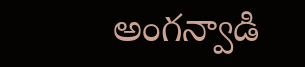అంగన్వాడి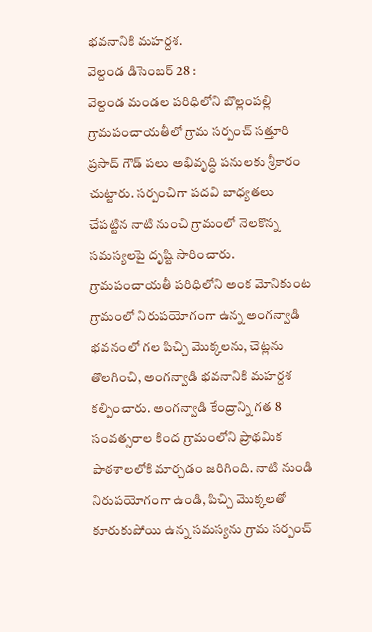భవనానికి మహర్దశ.
వెల్దండ డిసెంబర్ 28 :
వెల్దండ మండల పరిధిలోని బొల్లంపల్లి గ్రామపంచాయతీలో గ్రామ సర్పంచ్ సత్తూరి ప్రసాద్ గౌడ్ పలు అభివృద్ధి పనులకు శ్రీకారం చుట్టారు. సర్పంచిగా పదవి బాధ్యతలు చేపట్టిన నాటి నుంచి గ్రామంలో నెలకొన్న సమస్యలపై దృష్టి సారించారు. గ్రామపంచాయతీ పరిధిలోని అంక మోనికుంట గ్రామంలో నిరుపయోగంగా ఉన్న అంగన్వాడి భవనంలో గల పిచ్చి మొక్కలను, చెట్లను తొలగించి, అంగన్వాడి భవనానికి మహర్దశ కల్పించారు. అంగన్వాడి కేంద్రాన్ని గత 8 సంవత్సరాల కింద గ్రామంలోని ప్రాథమిక పాఠశాలలోకి మార్చడం జరిగింది. నాటి నుండి నిరుపయోగంగా ఉండి, పిచ్చి మొక్కలతో కూరుకుపోయి ఉన్న సమస్యను గ్రామ సర్పంచ్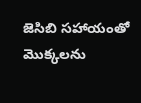జెసిబి సహాయంతో మొక్కలను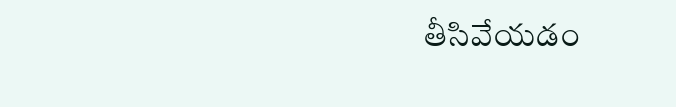తీసివేయడం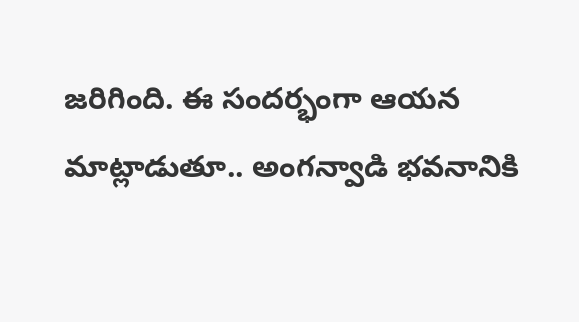జరిగింది. ఈ సందర్భంగా ఆయన మాట్లాడుతూ.. అంగన్వాడి భవనానికి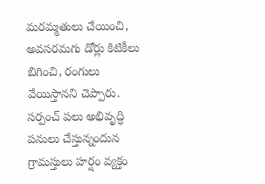మరమ్మతులు చేయించి, అవసరమగు డోర్లు కిటికీలు బిగించి, రంగులు వేయిస్తానని చెప్పారు. సర్పంచ్ పలు అభివృద్ధి పనులు చేస్తున్నందున గ్రామస్తులు హర్షం వ్యక్తం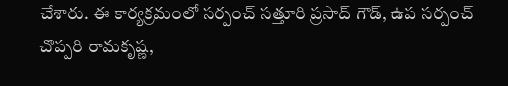చేశారు. ఈ కార్యక్రమంలో సర్పంచ్ సత్తూరి ప్రసాద్ గౌడ్, ఉప సర్పంచ్ చొప్పరి రామకృష్ణ,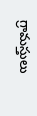గ్రామస్తులు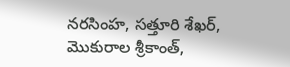నరసింహ, సత్తూరి శేఖర్, మొకురాల శ్రీకాంత్,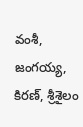వంశీ, జంగయ్య, కిరణ్, శ్రీశైలం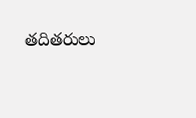తదితరులు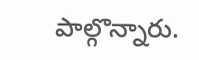పాల్గొన్నారు.